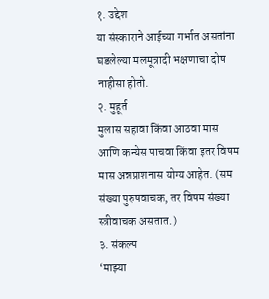१. उद्देश
या संस्काराने आईच्या गर्भात असतांना घडलेल्या मलमूत्रादी भक्षणाचा दोष नाहीसा होतो.
२. मुहूर्त
मुलास सहावा किंवा आठवा मास आणि कन्येस पाचवा किंवा इतर विषम मास अन्नप्राशनास योग्य आहेत. (सम संख्या पुरुषवाचक, तर विषम संख्या स्त्रीवाचक असतात.)
३. संकल्प
‘माझ्या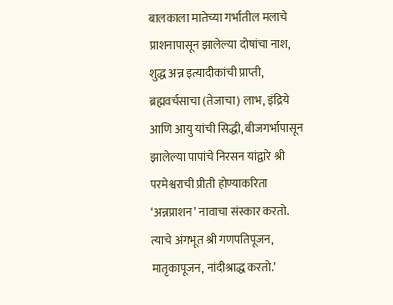बालकाला मातेच्या गर्भातील मलाचे प्राशनापासून झालेल्या दोषांचा नाश, शुद्ध अन्न इत्यादीकांची प्राप्ती, ब्रह्मवर्चसाचा (तेजाचा) लाभ, इंद्रिये आणि आयु यांची सिद्धी, बीजगर्भापासून झालेल्या पापांचे निरसन यांद्वारे श्री परमेश्वराची प्रीती होण्याकरिता ‘अन्नप्राशन’ नावाचा संस्कार करतो. त्याचे अंगभूत श्री गणपतिपूजन, मातृकापूजन, नांदीश्राद्ध करतो.’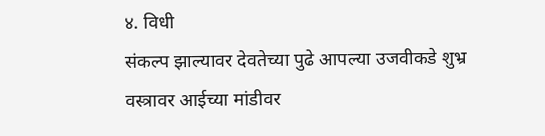४. विधी
संकल्प झाल्यावर देवतेच्या पुढे आपल्या उजवीकडे शुभ्र वस्त्रावर आईच्या मांडीवर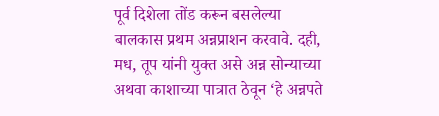पूर्व दिशेला तोंड करून बसलेल्या बालकास प्रथम अन्नप्राशन करवावे. दही, मध, तूप यांनी युक्त असे अन्न सोन्याच्या अथवा काशाच्या पात्रात ठेवून ‘हे अन्नपते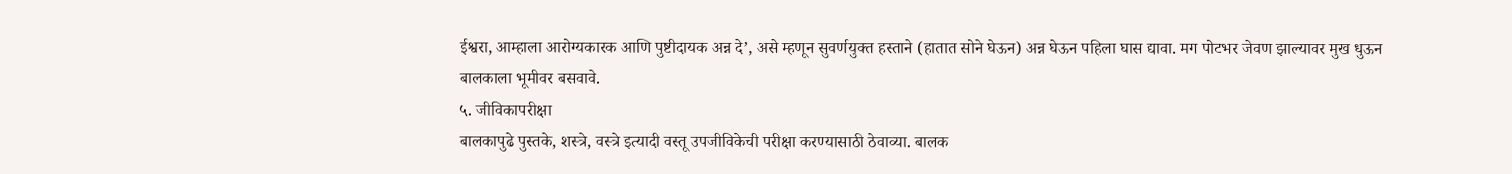ईश्वरा, आम्हाला आरोग्यकारक आणि पुष्टीदायक अन्न दे’, असे म्हणून सुवर्णयुक्त हस्ताने (हातात सोने घेऊन) अन्न घेऊन पहिला घास द्यावा. मग पोटभर जेवण झाल्यावर मुख धुऊन बालकाला भूमीवर बसवावे.
५. जीविकापरीक्षा
बालकापुढे पुस्तके, शस्त्रे, वस्त्रे इत्यादी वस्तू उपजीविकेची परीक्षा करण्यासाठी ठेवाव्या. बालक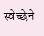स्वेच्छेने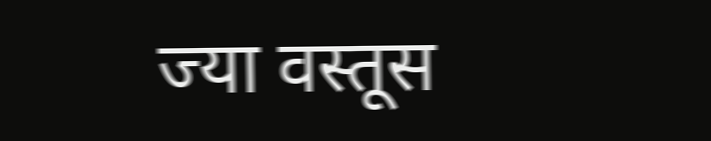ज्या वस्तूस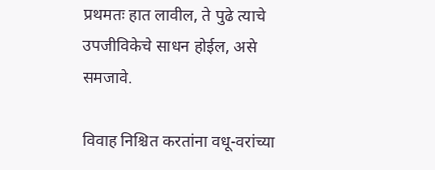प्रथमतः हात लावील, ते पुढे त्याचे उपजीविकेचे साधन होईल, असे समजावे.

विवाह निश्चित करतांना वधू-वरांच्या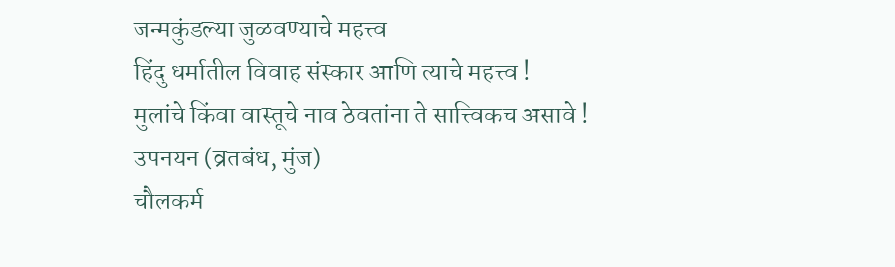जन्मकुंडल्या जुळवण्याचे महत्त्व
हिंदु धर्मातील विवाह संस्कार आणि त्याचे महत्त्व !
मुलांचे किंवा वास्तूचे नाव ठेवतांना ते सात्त्विकच असावे !
उपनयन (व्रतबंध, मुंज)
चौलकर्म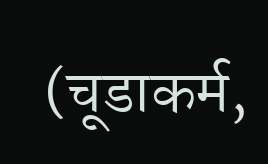(चूडाकर्म,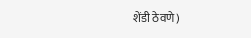शेंडी ठेवणे)